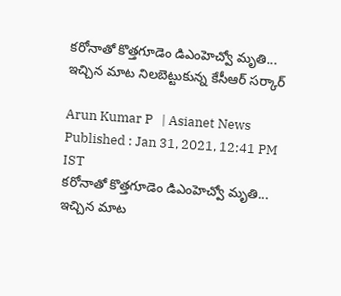కరోనాతో కొత్తగూడెం డిఎంహెచ్వో మృతి... ఇచ్చిన మాట నిలబెట్టుకున్న కేసీఆర్ సర్కార్

Arun Kumar P   | Asianet News
Published : Jan 31, 2021, 12:41 PM IST
కరోనాతో కొత్తగూడెం డిఎంహెచ్వో మృతి... ఇచ్చిన మాట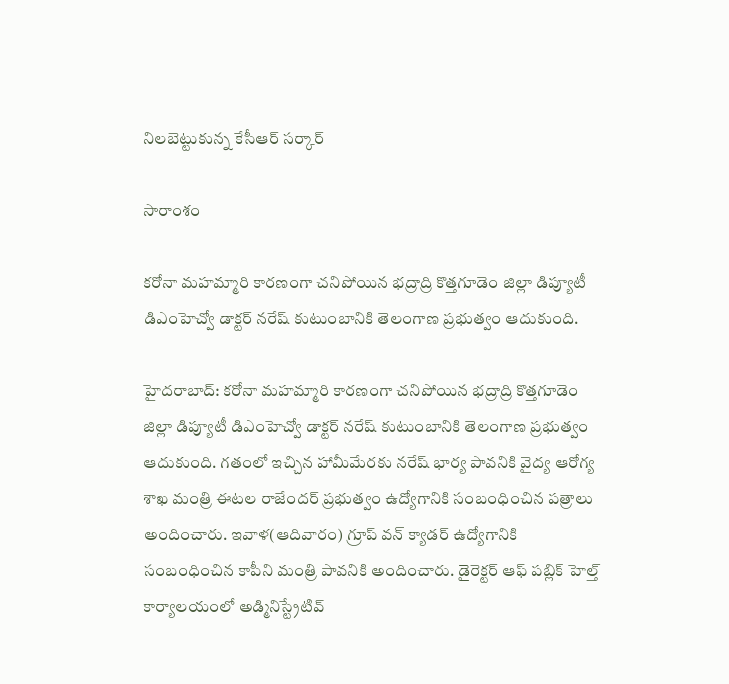నిలబెట్టుకున్న కేసీఆర్ సర్కార్

సారాంశం

కరోనా మహమ్మారి కారణంగా చనిపోయిన భద్రాద్రి కొత్తగూడెం జిల్లా డిప్యూటీ డిఎంహెచ్వో డాక్టర్ నరేష్ కుటుంబానికి తెలంగాణ ప్రభుత్వం ఆదుకుంది.

హైదరాబాద్: కరోనా మహమ్మారి కారణంగా చనిపోయిన భద్రాద్రి కొత్తగూడెం జిల్లా డిప్యూటీ డిఎంహెచ్వో డాక్టర్ నరేష్ కుటుంబానికి తెలంగాణ ప్రభుత్వం ఆదుకుంది. గతంలో ఇచ్చిన హామీమేరకు నరేష్ భార్య పావనికి వైద్య ఆరోగ్య శాఖ మంత్రి ఈటల రాజేందర్ ప్రభుత్వం ఉద్యోగానికి సంబంధించిన పత్రాలు అందించారు. ఇవాళ(ఆదివారం) గ్రూప్ వన్ క్యాడర్ ఉద్యోగానికి సంబంధించిన కాపీని మంత్రి పావనికి అందించారు. డైరెక్టర్ ఆఫ్ పబ్లిక్ హెల్త్ కార్యాలయంలో అడ్మినిస్ట్రేటివ్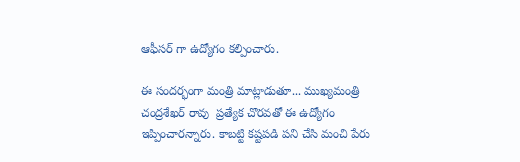ఆఫీసర్ గా ఉద్యోగం కల్పించారు.

ఈ సందర్భంగా మంత్రి మాట్లాడుతూ... ముఖ్యమంత్రి చంద్రశేఖర్ రావు  ప్రత్యేక చొరవతో ఈ ఉద్యోగం ఇప్పించారన్నారు. కాబట్టి కష్టపడి పని చేసి మంచి పేరు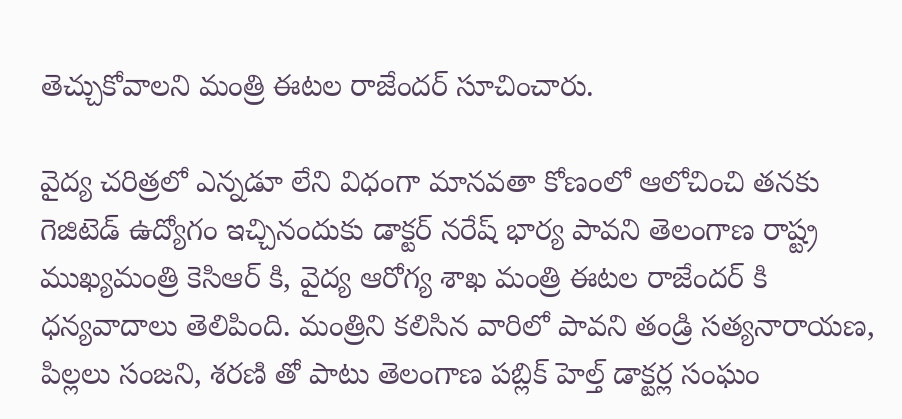తెచ్చుకోవాలని మంత్రి ఈటల రాజేందర్ సూచించారు.

వైద్య చరిత్రలో ఎన్నడూ లేని విధంగా మానవతా కోణంలో ఆలోచించి తనకు గెజిటెడ్ ఉద్యోగం ఇచ్చినందుకు డాక్టర్ నరేష్ భార్య పావని తెలంగాణ రాష్ట్ర ముఖ్యమంత్రి కెసిఆర్ కి, వైద్య ఆరోగ్య శాఖ మంత్రి ఈటల రాజేందర్ కి ధన్యవాదాలు తెలిపింది. మంత్రిని కలిసిన వారిలో పావని తండ్రి సత్యనారాయణ, పిల్లలు సంజని, శరణి తో పాటు తెలంగాణ పబ్లిక్ హెల్త్ డాక్టర్ల సంఘం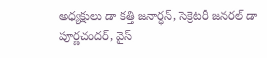అధ్యక్షులు డా కత్తి జనార్ధన్, సెక్రెటరీ జనరల్ డా పూర్ణచందర్, వైస్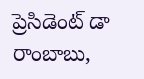ప్రెసిడెంట్ డా రాంబాబు,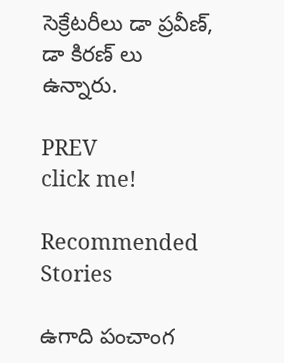సెక్రేటరీలు డా ప్రవీణ్, డా కిరణ్ లు ఉన్నారు.

PREV
click me!

Recommended Stories

ఉగాది పంచాంగ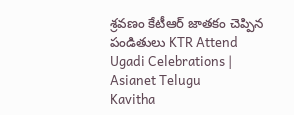శ్రవణం కేటీఆర్ జాతకం చెప్పిన పండితులు KTR Attend Ugadi Celebrations | Asianet Telugu
Kavitha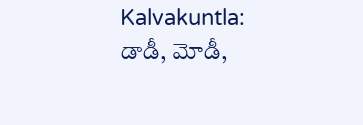Kalvakuntla: డాడీ, మోడీ,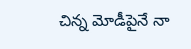చిన్న మోడీపైనే నా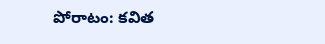పోరాటం: కవిత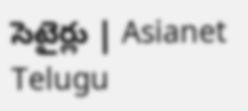సెటైర్లు | Asianet Telugu